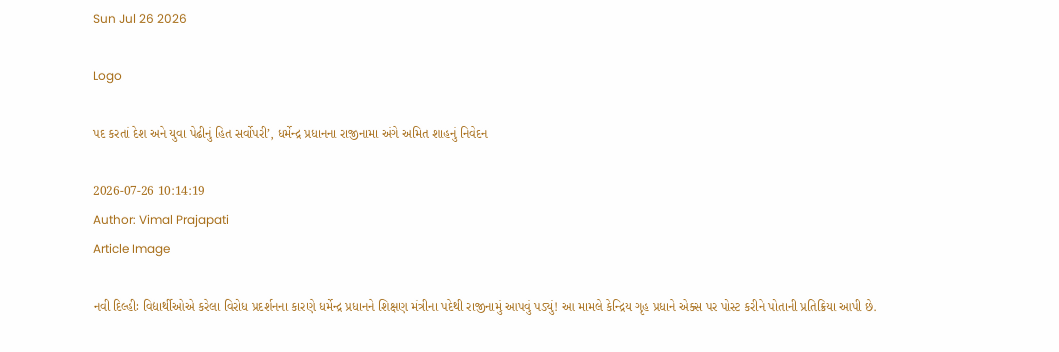Sun Jul 26 2026

Logo

પદ કરતાં દેશ અને યુવા પેઢીનું હિત સર્વોપરી’, ધર્મેન્દ્ર પ્રધાનના રાજીનામા અંગે અમિત શાહનું નિવેદન

2026-07-26 10:14:19
Author: Vimal Prajapati
Article Image

નવી દિલ્હીઃ વિદ્યાર્થીઓએ કરેલા વિરોધ પ્રદર્શનના કારણે ધર્મેન્દ્ર પ્રધાનને શિક્ષણ મંત્રીના પદેથી રાજીનામું આપવું પડ્યું! આ મામલે કેન્દ્રિય ગૃહ પ્રધાને એક્સ પર પોસ્ટ કરીને પોતાની પ્રતિક્રિયા આપી છે.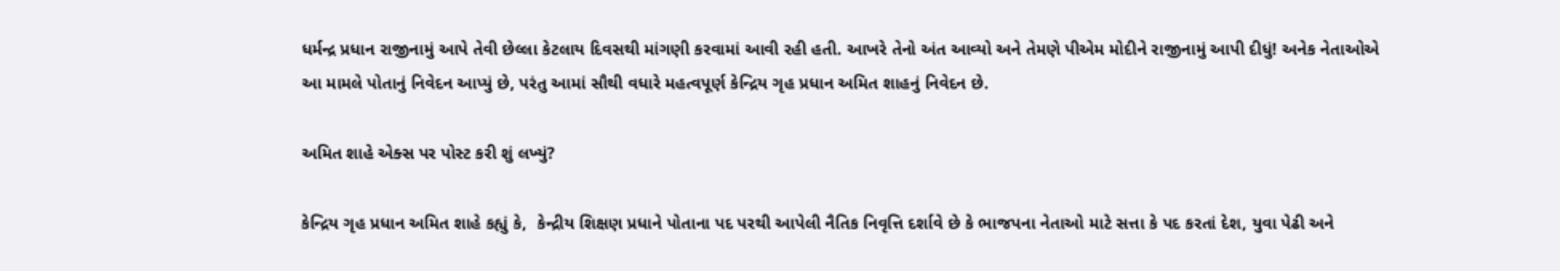ધર્મન્દ્ર પ્રધાન રાજીનામું આપે તેવી છેલ્લા કેટલાય દિવસથી માંગણી કરવામાં આવી રહી હતી. આખરે તેનો અંત આવ્યો અને તેમણે પીએમ મોદીને રાજીનામું આપી દીધું! અનેક નેતાઓએ આ મામલે પોતાનું નિવેદન આપ્યું છે, પરંતુ આમાં સૌથી વધારે મહત્વપૂર્ણ કેન્દ્રિય ગૃહ પ્રધાન અમિત શાહનું નિવેદન છે.

અમિત શાહે એક્સ પર પોસ્ટ કરી શું લખ્યું?

કેન્દ્રિય ગૃહ પ્રધાન અમિત શાહે કહ્યું કે,  કેન્દ્રીય શિક્ષણ પ્રધાને પોતાના પદ પરથી આપેલી નૈતિક નિવૃત્તિ દર્શાવે છે કે ભાજપના નેતાઓ માટે સત્તા કે પદ કરતાં દેશ, યુવા પેઢી અને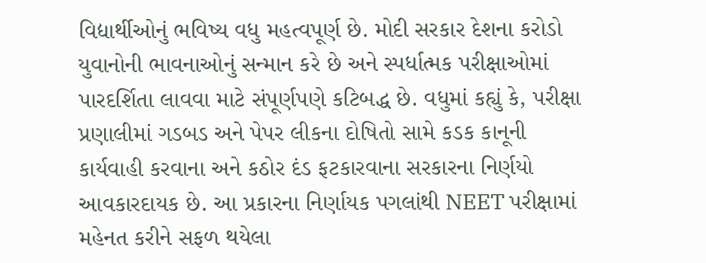વિદ્યાર્થીઓનું ભવિષ્ય વધુ મહત્વપૂર્ણ છે. મોદી સરકાર દેશના કરોડો યુવાનોની ભાવનાઓનું સન્માન કરે છે અને સ્પર્ધાત્મક પરીક્ષાઓમાં પારદર્શિતા લાવવા માટે સંપૂર્ણપણે કટિબદ્ધ છે. વધુમાં કહ્યું કે, પરીક્ષા પ્રણાલીમાં ગડબડ અને પેપર લીકના દોષિતો સામે કડક કાનૂની કાર્યવાહી કરવાના અને કઠોર દંડ ફટકારવાના સરકારના નિર્ણયો આવકારદાયક છે. આ પ્રકારના નિર્ણાયક પગલાંથી NEET પરીક્ષામાં મહેનત કરીને સફળ થયેલા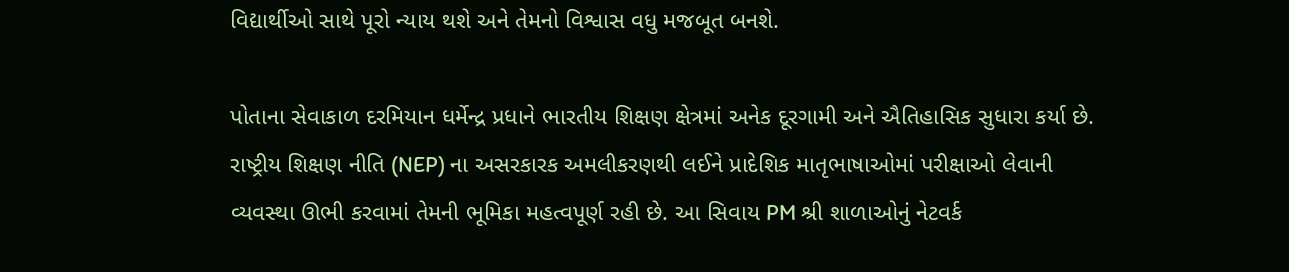વિદ્યાર્થીઓ સાથે પૂરો ન્યાય થશે અને તેમનો વિશ્વાસ વધુ મજબૂત બનશે.

પોતાના સેવાકાળ દરમિયાન ધર્મેન્દ્ર પ્રધાને ભારતીય શિક્ષણ ક્ષેત્રમાં અનેક દૂરગામી અને ઐતિહાસિક સુધારા કર્યા છે. રાષ્ટ્રીય શિક્ષણ નીતિ (NEP) ના અસરકારક અમલીકરણથી લઈને પ્રાદેશિક માતૃભાષાઓમાં પરીક્ષાઓ લેવાની વ્યવસ્થા ઊભી કરવામાં તેમની ભૂમિકા મહત્વપૂર્ણ રહી છે. આ સિવાય PM શ્રી શાળાઓનું નેટવર્ક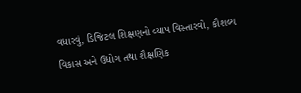વધારવું, ડિજિટલ શિક્ષણનો વ્યાપ વિસ્તારવો, કૌશલ્ય વિકાસ અને ઉદ્યોગ તથા શૈક્ષણિક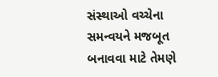સંસ્થાઓ વચ્ચેના સમન્વયને મજબૂત બનાવવા માટે તેમણે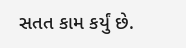સતત કામ કર્યું છે.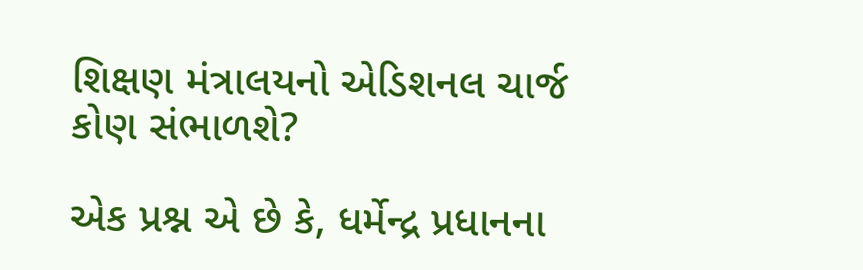શિક્ષણ મંત્રાલયનો એડિશનલ ચાર્જ કોણ સંભાળશે?

એક પ્રશ્ન એ છે કે, ધર્મેન્દ્ર પ્રધાનના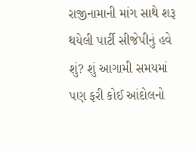રાજીનામાની માંગ સાથે શરૂ થયેલી પાર્ટી સીજેપીનું હવે શું? શું આગામી સમયમાં પણ ફરી કોઈ આંદોલનો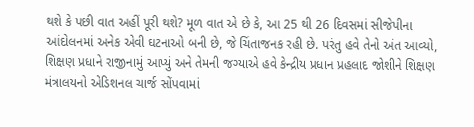થશે કે પછી વાત અહીં પૂરી થશે? મૂળ વાત એ છે કે, આ 25 થી 26 દિવસમાં સીજેપીના આંદોલનમાં અનેક એવી ઘટનાઓ બની છે, જે ચિંતાજનક રહી છે. પરંતુ હવે તેનો અંત આવ્યો, શિક્ષણ પ્રધાને રાજીનામું આપ્યું અને તેમની જગ્યાએ હવે કેન્દ્રીય પ્રધાન પ્રહલાદ જોશીને શિક્ષણ મંત્રાલયનો એડિશનલ ચાર્જ સોંપવામાં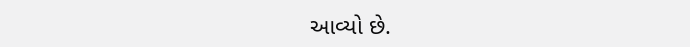આવ્યો છે.